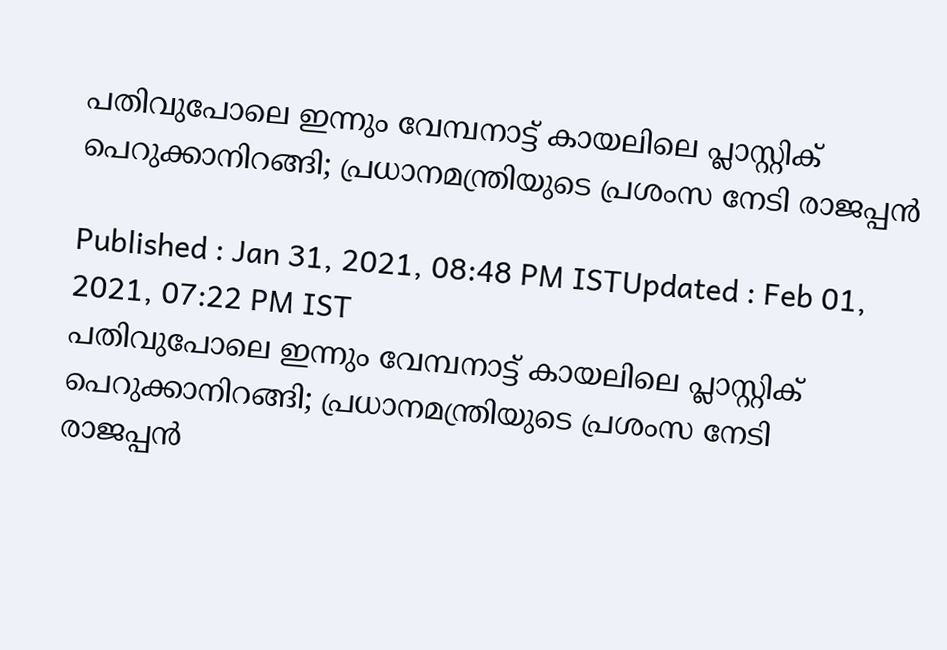പതിവുപോലെ ഇന്നും വേമ്പനാട്ട് കായലിലെ പ്ലാസ്റ്റിക് പെറുക്കാനിറങ്ങി; പ്രധാനമന്ത്രിയുടെ പ്രശംസ നേടി രാജപ്പന്‍

Published : Jan 31, 2021, 08:48 PM ISTUpdated : Feb 01, 2021, 07:22 PM IST
പതിവുപോലെ ഇന്നും വേമ്പനാട്ട് കായലിലെ പ്ലാസ്റ്റിക് പെറുക്കാനിറങ്ങി; പ്രധാനമന്ത്രിയുടെ പ്രശംസ നേടി  രാജപ്പന്‍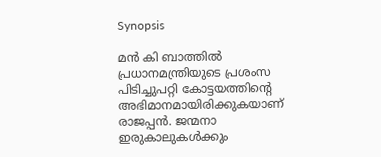Synopsis

മൻ കി ബാത്തിൽ പ്രധാനമന്ത്രിയുടെ പ്രശംസ പിടിച്ചുപറ്റി കോട്ടയത്തിന്‍റെ അഭിമാനമായിരിക്കുകയാണ് രാജപ്പൻ. ജന്മനാ ഇരുകാലുകൾക്കും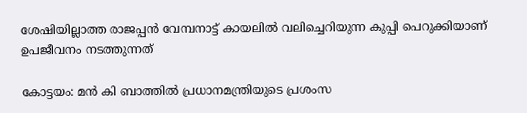ശേഷിയില്ലാത്ത രാജപ്പൻ വേമ്പനാട്ട് കായലിൽ വലിച്ചെറിയുന്ന കുപ്പി പെറുക്കിയാണ് ഉപജീവനം നടത്തുന്നത്

കോട്ടയം: മൻ കി ബാത്തിൽ പ്രധാനമന്ത്രിയുടെ പ്രശംസ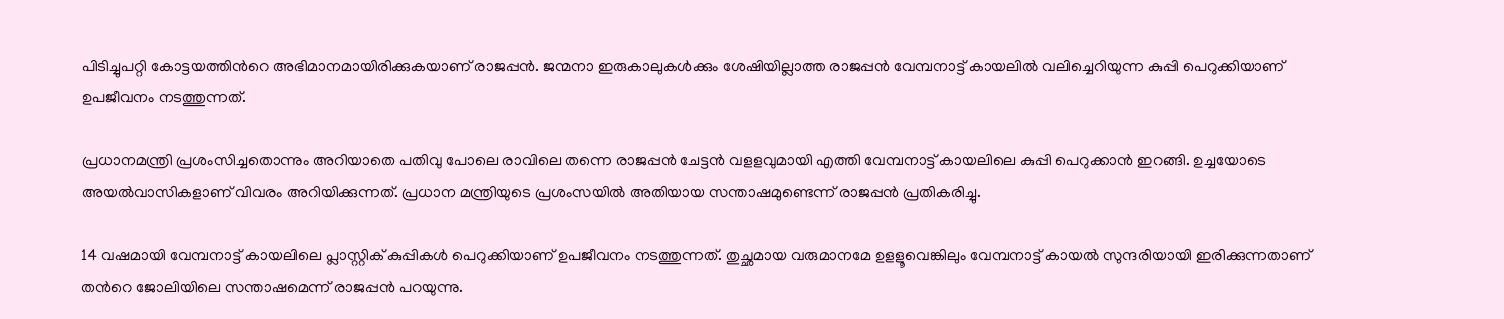പിടിച്ചുപറ്റി കോട്ടയത്തിന്‍റെ അഭിമാനമായിരിക്കുകയാണ് രാജപ്പൻ. ജന്മനാ ഇരുകാലുകൾക്കും ശേഷിയില്ലാത്ത രാജപ്പൻ വേമ്പനാട്ട് കായലിൽ വലിച്ചെറിയുന്ന കുപ്പി പെറുക്കിയാണ് ഉപജീവനം നടത്തുന്നത്.

പ്രധാനമന്ത്രി പ്രശംസിച്ചതൊന്നും അറിയാതെ പതിവു പോലെ രാവിലെ തന്നെ രാജപ്പൻ ചേട്ടൻ വളളവുമായി എത്തി വേമ്പനാട്ട് കായലിലെ കുപ്പി പെറുക്കാൻ ഇറങ്ങി. ഉച്ചയോടെ അയൽവാസികളാണ് വിവരം അറിയിക്കുന്നത്. പ്രധാന മന്ത്രിയുടെ പ്രശംസയിൽ അതിയായ സന്താഷമുണ്ടെന്ന് രാജപ്പൻ പ്രതികരിച്ചു.

14 വ‌ഷമായി വേമ്പനാട്ട് കായലിലെ പ്ലാസ്റ്റിക് കുപ്പികൾ പെറുക്കിയാണ് ഉപജീവനം നടത്തുന്നത്. തുച്ഛമായ വരുമാനമേ ഉളളൂവെങ്കിലും വേമ്പനാട്ട് കായൽ സുന്ദരിയായി ഇരിക്കുന്നതാണ് തന്‍റെ ജോലിയിലെ സന്താഷമെന്ന് രാജപ്പൻ പറയുന്നു.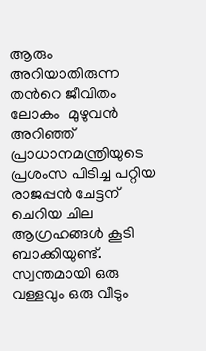ആരും അറിയാതിരുന്ന തന്‍റെ ജീവിതം ലോകം  മുഴുവൻ അറിഞ്ഞ് പ്രാധാനമന്ത്രിയുടെ പ്രശംസ പിടിച്ച പറ്റിയ രാജപ്പൻ ചേട്ടന് ചെറിയ ചില ആഗ്രഹങ്ങൾ കൂടി ബാക്കിയുണ്ട്. സ്വന്തമായി ഒരു വള്ളവും ഒരു വീടും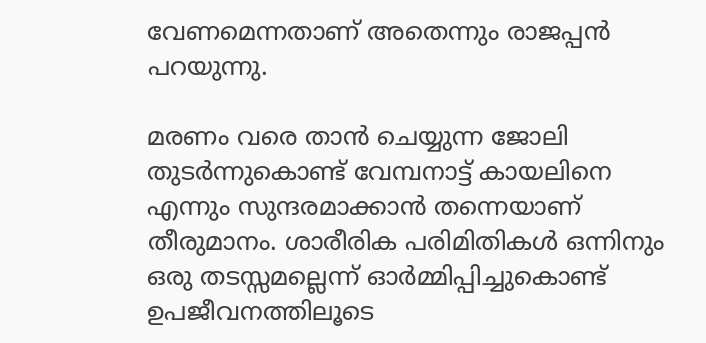വേണമെന്നതാണ് അതെന്നും രാജപ്പൻ പറയുന്നു.

മരണം വരെ താൻ ചെയ്യുന്ന ജോലി തുടർന്നുകൊണ്ട് വേമ്പനാട്ട് കായലിനെ എന്നും സുന്ദരമാക്കാൻ തന്നെയാണ് തീരുമാനം. ശാരീരിക പരിമിതികൾ ഒന്നിനും ഒരു തടസ്സമല്ലെന്ന് ഓർമ്മിപ്പിച്ചുകൊണ്ട് ഉപജീവനത്തിലൂടെ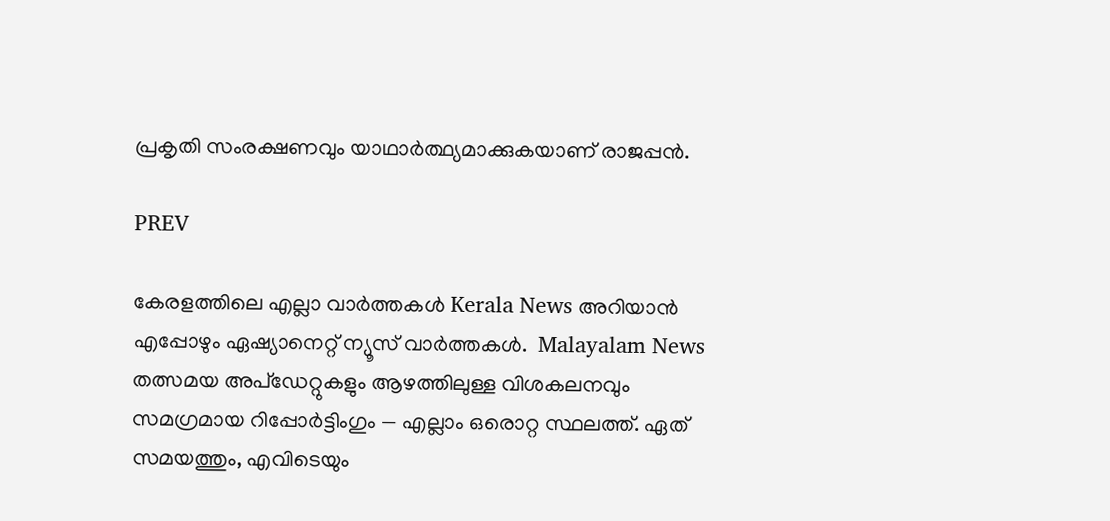പ്രകൃതി സംരക്ഷണവും യാഥാർത്ഥ്യമാക്കുകയാണ് രാജപ്പൻ.

PREV

കേരളത്തിലെ എല്ലാ വാർത്തകൾ Kerala News അറിയാൻ  എപ്പോഴും ഏഷ്യാനെറ്റ് ന്യൂസ് വാർത്തകൾ.  Malayalam News   തത്സമയ അപ്‌ഡേറ്റുകളും ആഴത്തിലുള്ള വിശകലനവും സമഗ്രമായ റിപ്പോർട്ടിംഗും — എല്ലാം ഒരൊറ്റ സ്ഥലത്ത്. ഏത് സമയത്തും, എവിടെയും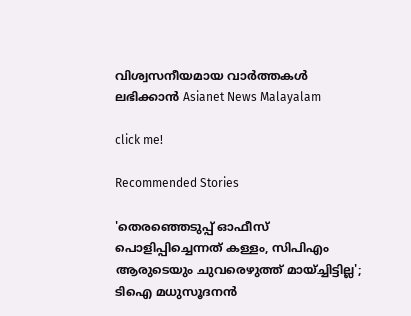വിശ്വസനീയമായ വാർത്തകൾ ലഭിക്കാൻ Asianet News Malayalam

click me!

Recommended Stories

'തെരഞ്ഞെടുപ്പ് ഓഫീസ് പൊളിപ്പിച്ചെന്നത് കള്ളം, സിപിഎം ആരുടെയും ചുവരെഴുത്ത് മായ്ച്ചിട്ടില്ല'; ടിഐ മധുസൂദനൻ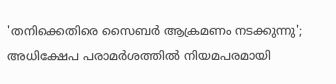'തനിക്കെതിരെ സൈബർ ആക്രമണം നടക്കുന്നു'; അധിക്ഷേപ പരാമർശത്തിൽ നിയമപരമായി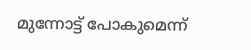മുന്നോട്ട് പോകുമെന്ന്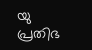യു പ്രതിഭ